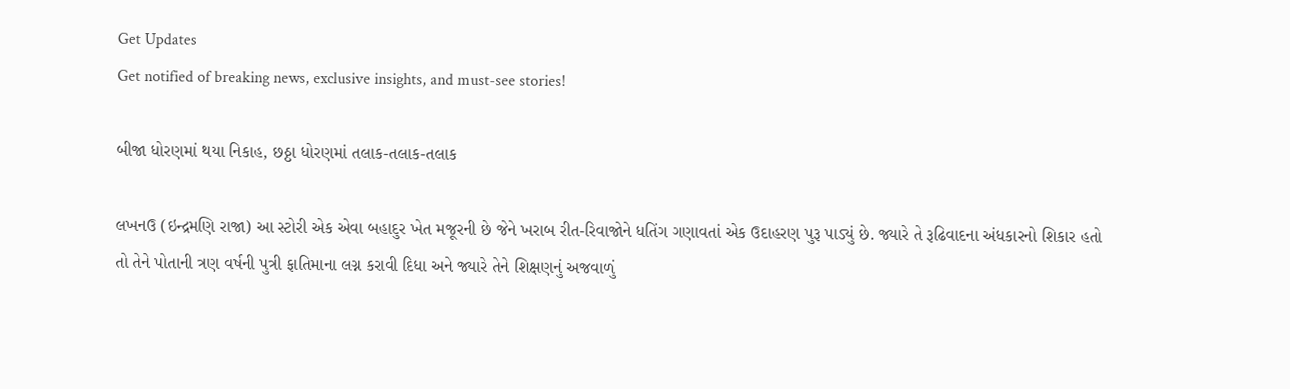Get Updates
Get notified of breaking news, exclusive insights, and must-see stories!

બીજા ધોરણમાં થયા નિકાહ, છઠ્ઠા ધોરણમાં તલાક-તલાક-તલાક

લખનઉ (ઇન્દ્રમણિ રાજા) આ સ્ટોરી એક એવા બહાદુર ખેત મજૂરની છે જેને ખરાબ રીત-રિવાજોને ધતિંગ ગણાવતાં એક ઉદાહરણ પુરૂ પાડ્યું છે. જ્યારે તે રૂઢિવાદના અંધકારનો શિકાર હતો તો તેને પોતાની ત્રણ વર્ષની પુત્રી ફાતિમાના લગ્ન કરાવી દિધા અને જ્યારે તેને શિક્ષણનું અજવાળું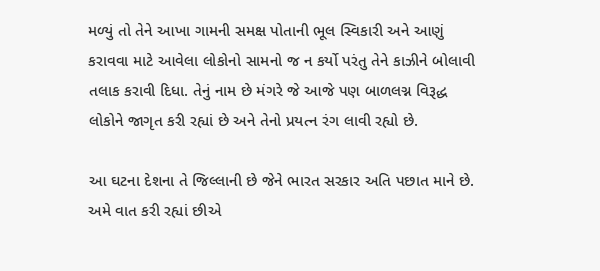મળ્યું તો તેને આખા ગામની સમક્ષ પોતાની ભૂલ સ્વિકારી અને આણું કરાવવા માટે આવેલા લોકોનો સામનો જ ન કર્યો પરંતુ તેને કાઝીને બોલાવી તલાક કરાવી દિધા. તેનું નામ છે મંગરે જે આજે પણ બાળલગ્ન વિરૂદ્ધ લોકોને જાગૃત કરી રહ્યાં છે અને તેનો પ્રયત્ન રંગ લાવી રહ્યો છે.

આ ઘટના દેશના તે જિલ્લાની છે જેને ભારત સરકાર અતિ પછાત માને છે. અમે વાત કરી રહ્યાં છીએ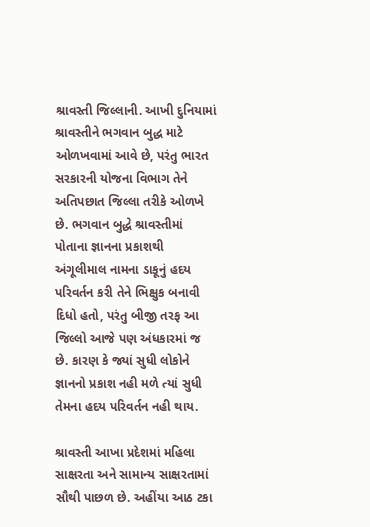શ્રાવસ્તી જિલ્લાની. આખી દુનિયામાં શ્રાવસ્તીને ભગવાન બુદ્ધ માટે ઓળખવામાં આવે છે, પરંતુ ભારત સરકારની યોજના વિભાગ તેને અતિપછાત જિલ્લા તરીકે ઓળખે છે. ભગવાન બુદ્ધે શ્રાવસ્તીમાં પોતાના જ્ઞાનના પ્રકાશથી અંગૂલીમાલ નામના ડાકૂનું હદય પરિવર્તન કરી તેને ભિક્ષુક બનાવી દિધો હતો, પરંતુ બીજી તરફ આ જિલ્લો આજે પણ અંધકારમાં જ છે. કારણ કે જ્યાં સુધી લોકોને જ્ઞાનનો પ્રકાશ નહી મળે ત્યાં સુધી તેમના હદય પરિવર્તન નહી થાય.

શ્રાવસ્તી આખા પ્રદેશમાં મહિલા સાક્ષરતા અને સામાન્ય સાક્ષરતામાં સૌથી પાછળ છે. અહીંયા આઠ ટકા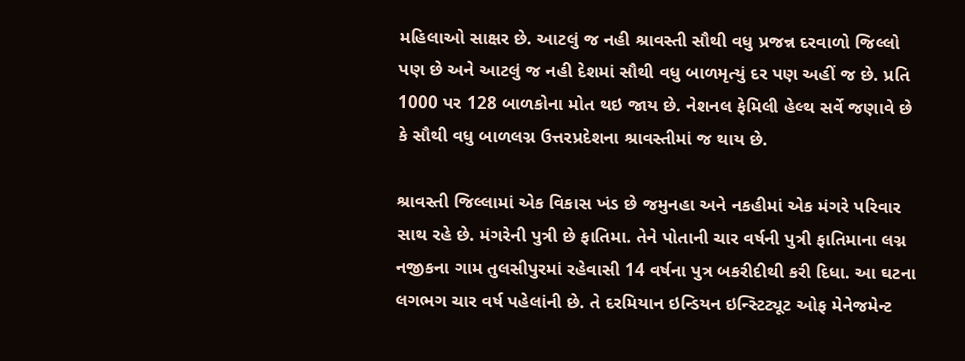મહિલાઓ સાક્ષર છે. આટલું જ નહી શ્રાવસ્તી સૌથી વધુ પ્રજન્ન દરવાળો જિલ્લો પણ છે અને આટલું જ નહી દેશમાં સૌથી વધુ બાળમૃત્યું દર પણ અહીં જ છે. પ્રતિ 1000 પર 128 બાળકોના મોત થઇ જાય છે. નેશનલ ફેમિલી હેલ્થ સર્વે જણાવે છે કે સૌથી વધુ બાળલગ્ન ઉત્તરપ્રદેશના શ્રાવસ્તીમાં જ થાય છે.

શ્રાવસ્તી જિલ્લામાં એક વિકાસ ખંડ છે જમુનહા અને નકહીમાં એક મંગરે પરિવાર સાથ રહે છે. મંગરેની પુત્રી છે ફાતિમા. તેને પોતાની ચાર વર્ષની પુત્રી ફાતિમાના લગ્ન નજીકના ગામ તુલસીપુરમાં રહેવાસી 14 વર્ષના પુત્ર બકરીદીથી કરી દિધા. આ ઘટના લગભગ ચાર વર્ષ પહેલાંની છે. તે દરમિયાન ઇન્ડિયન ઇન્સ્ટિટ્યૂટ ઓફ મેનેજમેન્ટ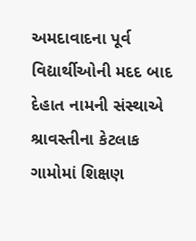અમદાવાદના પૂર્વ વિદ્યાર્થીઓની મદદ બાદ દેહાત નામની સંસ્થાએ શ્રાવસ્તીના કેટલાક ગામોમાં શિક્ષણ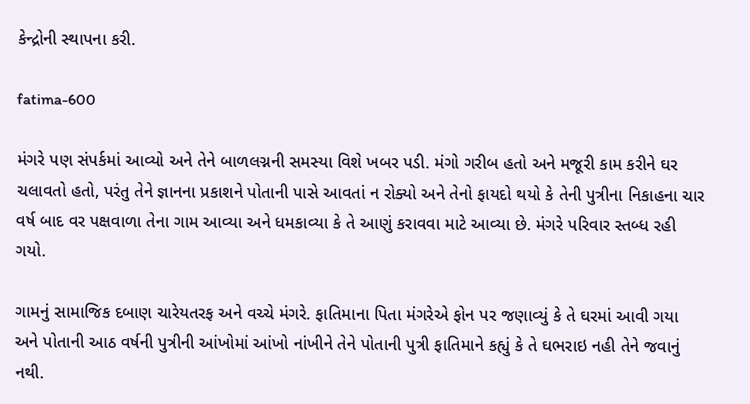કેન્દ્રોની સ્થાપના કરી.

fatima-600

મંગરે પણ સંપર્કમાં આવ્યો અને તેને બાળલગ્નની સમસ્યા વિશે ખબર પડી. મંગો ગરીબ હતો અને મજૂરી કામ કરીને ઘર ચલાવતો હતો, પરંતુ તેને જ્ઞાનના પ્રકાશને પોતાની પાસે આવતાં ન રોક્યો અને તેનો ફાયદો થયો કે તેની પુત્રીના નિકાહના ચાર વર્ષ બાદ વર પક્ષવાળા તેના ગામ આવ્યા અને ધમકાવ્યા કે તે આણું કરાવવા માટે આવ્યા છે. મંગરે પરિવાર સ્તબ્ધ રહી ગયો.

ગામનું સામાજિક દબાણ ચારેયતરફ અને વચ્ચે મંગરે. ફાતિમાના પિતા મંગરેએ ફોન પર જણાવ્યું કે તે ઘરમાં આવી ગયા અને પોતાની આઠ વર્ષની પુત્રીની આંખોમાં આંખો નાંખીને તેને પોતાની પુત્રી ફાતિમાને કહ્યું કે તે ઘભરાઇ નહી તેને જવાનું નથી.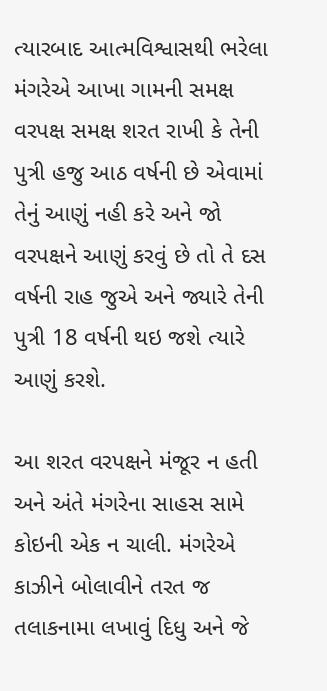ત્યારબાદ આત્મવિશ્વાસથી ભરેલા મંગરેએ આખા ગામની સમક્ષ વરપક્ષ સમક્ષ શરત રાખી કે તેની પુત્રી હજુ આઠ વર્ષની છે એવામાં તેનું આણું નહી કરે અને જો વરપક્ષને આણું કરવું છે તો તે દસ વર્ષની રાહ જુએ અને જ્યારે તેની પુત્રી 18 વર્ષની થઇ જશે ત્યારે આણું કરશે.

આ શરત વરપક્ષને મંજૂર ન હતી અને અંતે મંગરેના સાહસ સામે કોઇની એક ન ચાલી. મંગરેએ કાઝીને બોલાવીને તરત જ તલાકનામા લખાવું દિધુ અને જે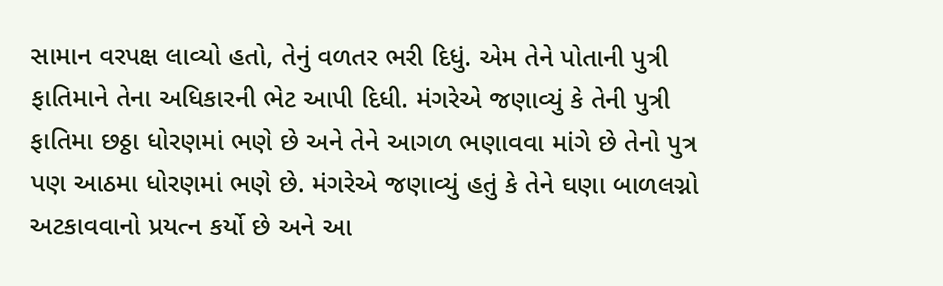સામાન વરપક્ષ લાવ્યો હતો, તેનું વળતર ભરી દિધું. એમ તેને પોતાની પુત્રી ફાતિમાને તેના અધિકારની ભેટ આપી દિધી. મંગરેએ જણાવ્યું કે તેની પુત્રી ફાતિમા છઠ્ઠા ધોરણમાં ભણે છે અને તેને આગળ ભણાવવા માંગે છે તેનો પુત્ર પણ આઠમા ધોરણમાં ભણે છે. મંગરેએ જણાવ્યું હતું કે તેને ઘણા બાળલગ્નો અટકાવવાનો પ્રયત્ન કર્યો છે અને આ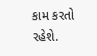કામ કરતો રહેશે.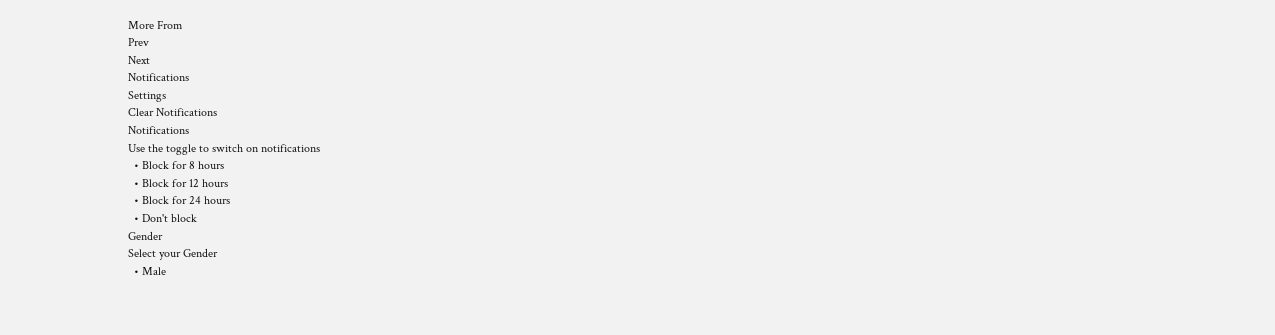More From
Prev
Next
Notifications
Settings
Clear Notifications
Notifications
Use the toggle to switch on notifications
  • Block for 8 hours
  • Block for 12 hours
  • Block for 24 hours
  • Don't block
Gender
Select your Gender
  • Male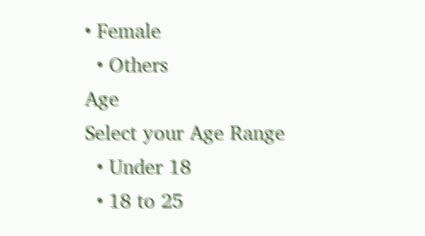• Female
  • Others
Age
Select your Age Range
  • Under 18
  • 18 to 25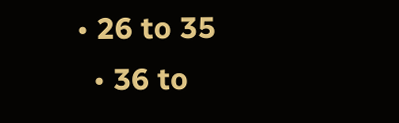• 26 to 35
  • 36 to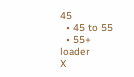45
  • 45 to 55
  • 55+
loader
X